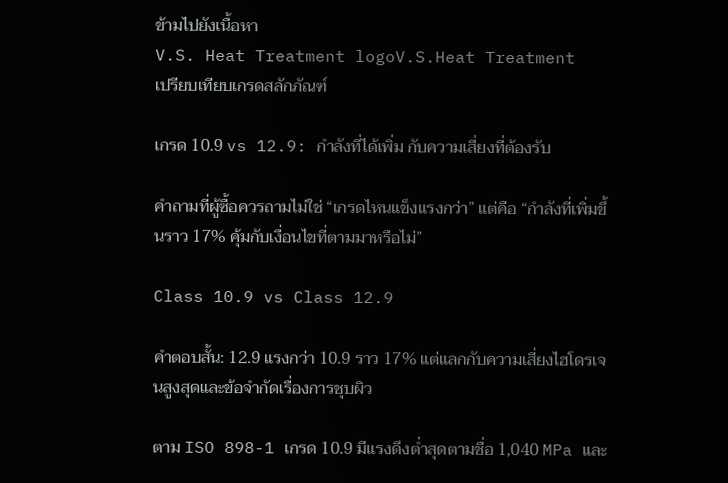ข้ามไปยังเนื้อหา
V.S. Heat Treatment logoV.S.Heat Treatment
เปรียบเทียบเกรดสลักภัณฑ์

เกรด 10.9 vs 12.9: กำลังที่ได้เพิ่ม กับความเสี่ยงที่ต้องรับ

คำถามที่ผู้ซื้อควรถามไม่ใช่ “เกรดไหนแข็งแรงกว่า” แต่คือ “กำลังที่เพิ่มขึ้นราว 17% คุ้มกับเงื่อนไขที่ตามมาหรือไม่”

Class 10.9 vs Class 12.9

คำตอบสั้น: 12.9 แรงกว่า 10.9 ราว 17% แต่แลกกับความเสี่ยงไฮโดรเจนสูงสุดและข้อจำกัดเรื่องการชุบผิว

ตาม ISO 898-1 เกรด 10.9 มีแรงดึงต่ำสุดตามชื่อ 1,040 MPa และ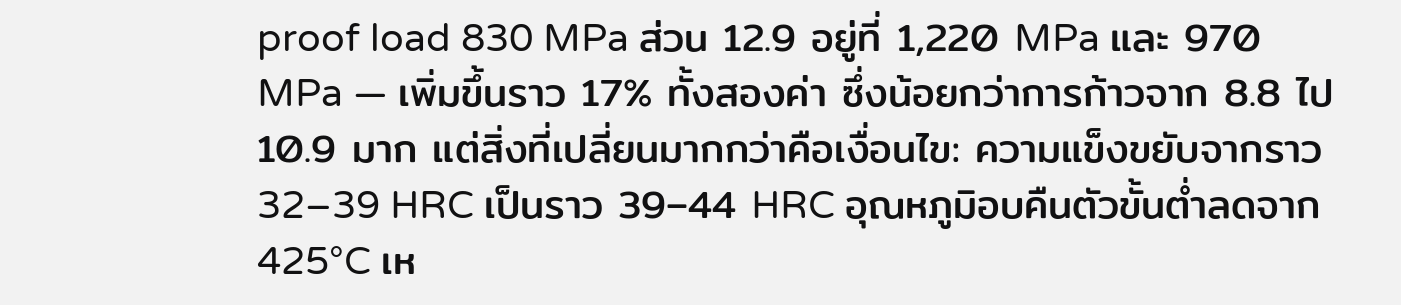proof load 830 MPa ส่วน 12.9 อยู่ที่ 1,220 MPa และ 970 MPa — เพิ่มขึ้นราว 17% ทั้งสองค่า ซึ่งน้อยกว่าการก้าวจาก 8.8 ไป 10.9 มาก แต่สิ่งที่เปลี่ยนมากกว่าคือเงื่อนไข: ความแข็งขยับจากราว 32–39 HRC เป็นราว 39–44 HRC อุณหภูมิอบคืนตัวขั้นต่ำลดจาก 425°C เห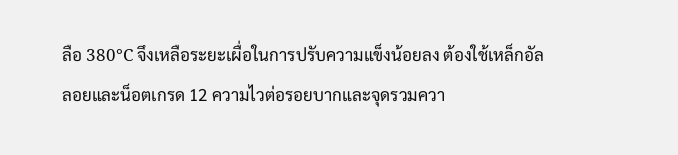ลือ 380°C จึงเหลือระยะเผื่อในการปรับความแข็งน้อยลง ต้องใช้เหล็กอัลลอยและน็อตเกรด 12 ความไวต่อรอยบากและจุดรวมควา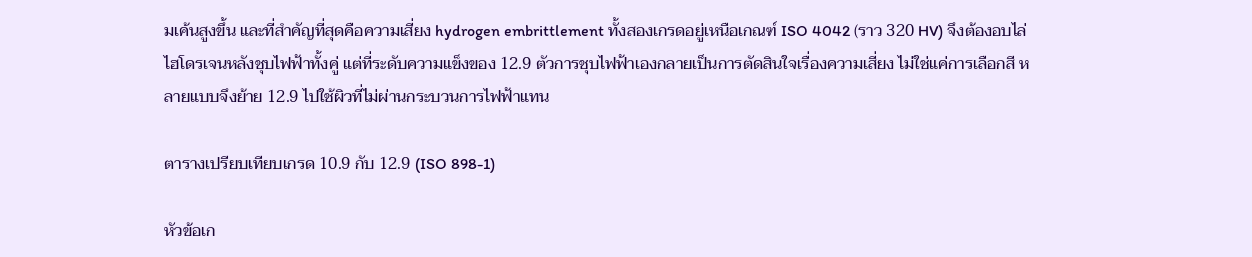มเค้นสูงขึ้น และที่สำคัญที่สุดคือความเสี่ยง hydrogen embrittlement ทั้งสองเกรดอยู่เหนือเกณฑ์ ISO 4042 (ราว 320 HV) จึงต้องอบไล่ไฮโดรเจนหลังชุบไฟฟ้าทั้งคู่ แต่ที่ระดับความแข็งของ 12.9 ตัวการชุบไฟฟ้าเองกลายเป็นการตัดสินใจเรื่องความเสี่ยง ไม่ใช่แค่การเลือกสี หลายแบบจึงย้าย 12.9 ไปใช้ผิวที่ไม่ผ่านกระบวนการไฟฟ้าแทน

ตารางเปรียบเทียบเกรด 10.9 กับ 12.9 (ISO 898-1)

หัวข้อเก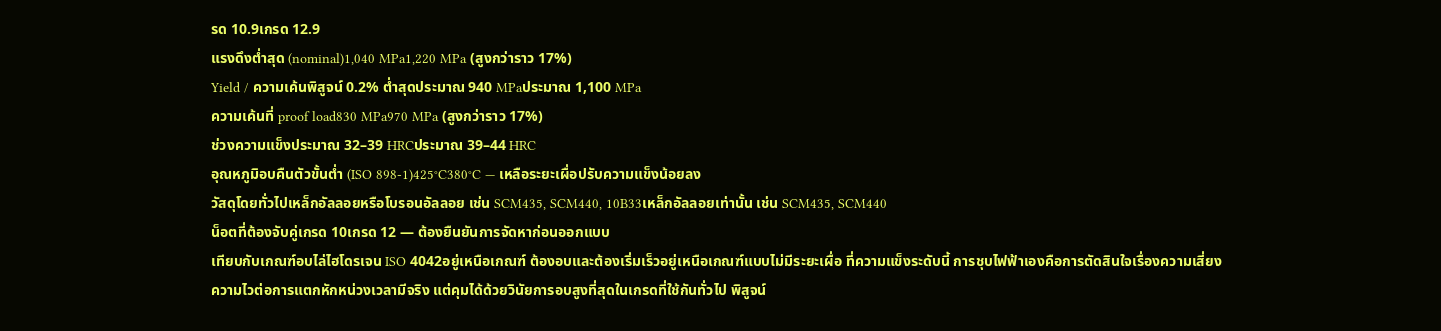รด 10.9เกรด 12.9
แรงดึงต่ำสุด (nominal)1,040 MPa1,220 MPa (สูงกว่าราว 17%)
Yield / ความเค้นพิสูจน์ 0.2% ต่ำสุดประมาณ 940 MPaประมาณ 1,100 MPa
ความเค้นที่ proof load830 MPa970 MPa (สูงกว่าราว 17%)
ช่วงความแข็งประมาณ 32–39 HRCประมาณ 39–44 HRC
อุณหภูมิอบคืนตัวขั้นต่ำ (ISO 898-1)425°C380°C — เหลือระยะเผื่อปรับความแข็งน้อยลง
วัสดุโดยทั่วไปเหล็กอัลลอยหรือโบรอนอัลลอย เช่น SCM435, SCM440, 10B33เหล็กอัลลอยเท่านั้น เช่น SCM435, SCM440
น็อตที่ต้องจับคู่เกรด 10เกรด 12 — ต้องยืนยันการจัดหาก่อนออกแบบ
เทียบกับเกณฑ์อบไล่ไฮโดรเจน ISO 4042อยู่เหนือเกณฑ์ ต้องอบและต้องเริ่มเร็วอยู่เหนือเกณฑ์แบบไม่มีระยะเผื่อ ที่ความแข็งระดับนี้ การชุบไฟฟ้าเองคือการตัดสินใจเรื่องความเสี่ยง
ความไวต่อการแตกหักหน่วงเวลามีจริง แต่คุมได้ด้วยวินัยการอบสูงที่สุดในเกรดที่ใช้กันทั่วไป พิสูจน์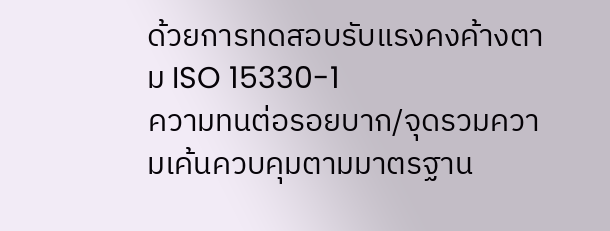ด้วยการทดสอบรับแรงคงค้างตาม ISO 15330-1
ความทนต่อรอยบาก/จุดรวมความเค้นควบคุมตามมาตรฐาน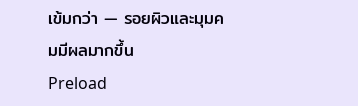เข้มกว่า — รอยผิวและมุมคมมีผลมากขึ้น
Preload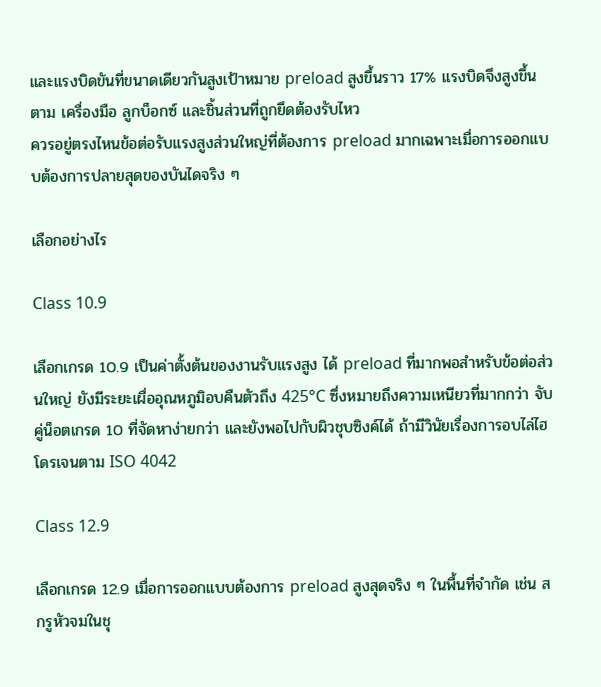และแรงบิดขันที่ขนาดเดียวกันสูงเป้าหมาย preload สูงขึ้นราว 17% แรงบิดจึงสูงขึ้นตาม เครื่องมือ ลูกบ็อกซ์ และชิ้นส่วนที่ถูกยึดต้องรับไหว
ควรอยู่ตรงไหนข้อต่อรับแรงสูงส่วนใหญ่ที่ต้องการ preload มากเฉพาะเมื่อการออกแบบต้องการปลายสุดของบันไดจริง ๆ

เลือกอย่างไร

Class 10.9

เลือกเกรด 10.9 เป็นค่าตั้งต้นของงานรับแรงสูง ได้ preload ที่มากพอสำหรับข้อต่อส่วนใหญ่ ยังมีระยะเผื่ออุณหภูมิอบคืนตัวถึง 425°C ซึ่งหมายถึงความเหนียวที่มากกว่า จับคู่น็อตเกรด 10 ที่จัดหาง่ายกว่า และยังพอไปกับผิวชุบซิงค์ได้ ถ้ามีวินัยเรื่องการอบไล่ไฮโดรเจนตาม ISO 4042

Class 12.9

เลือกเกรด 12.9 เมื่อการออกแบบต้องการ preload สูงสุดจริง ๆ ในพื้นที่จำกัด เช่น สกรูหัวจมในชุ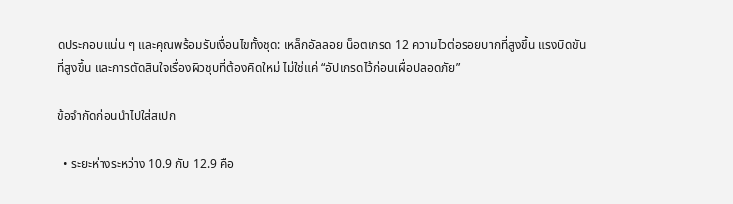ดประกอบแน่น ๆ และคุณพร้อมรับเงื่อนไขทั้งชุด: เหล็กอัลลอย น็อตเกรด 12 ความไวต่อรอยบากที่สูงขึ้น แรงบิดขันที่สูงขึ้น และการตัดสินใจเรื่องผิวชุบที่ต้องคิดใหม่ ไม่ใช่แค่ “อัปเกรดไว้ก่อนเผื่อปลอดภัย”

ข้อจำกัดก่อนนำไปใส่สเปก

  • ระยะห่างระหว่าง 10.9 กับ 12.9 คือ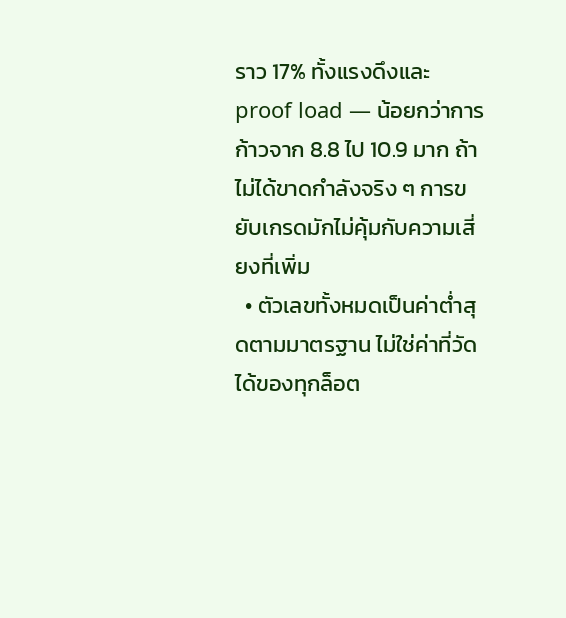ราว 17% ทั้งแรงดึงและ proof load — น้อยกว่าการก้าวจาก 8.8 ไป 10.9 มาก ถ้าไม่ได้ขาดกำลังจริง ๆ การขยับเกรดมักไม่คุ้มกับความเสี่ยงที่เพิ่ม
  • ตัวเลขทั้งหมดเป็นค่าต่ำสุดตามมาตรฐาน ไม่ใช่ค่าที่วัดได้ของทุกล็อต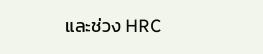และช่วง HRC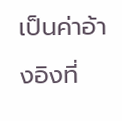เป็นค่าอ้างอิงที่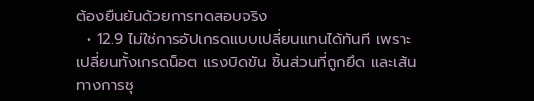ต้องยืนยันด้วยการทดสอบจริง
  • 12.9 ไม่ใช่การอัปเกรดแบบเปลี่ยนแทนได้ทันที เพราะเปลี่ยนทั้งเกรดน็อต แรงบิดขัน ชิ้นส่วนที่ถูกยึด และเส้นทางการชุ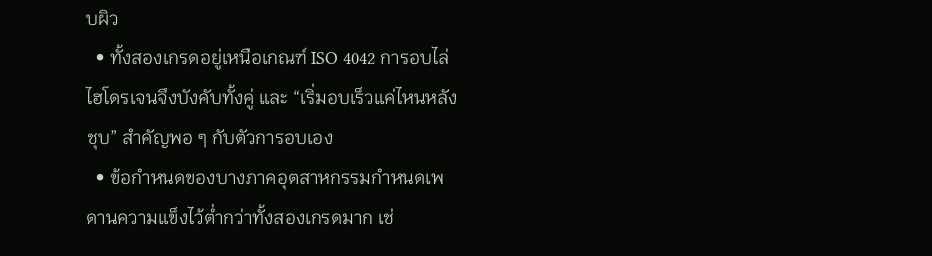บผิว
  • ทั้งสองเกรดอยู่เหนือเกณฑ์ ISO 4042 การอบไล่ไฮโดรเจนจึงบังคับทั้งคู่ และ “เริ่มอบเร็วแค่ไหนหลังชุบ” สำคัญพอ ๆ กับตัวการอบเอง
  • ข้อกำหนดของบางภาคอุตสาหกรรมกำหนดเพดานความแข็งไว้ต่ำกว่าทั้งสองเกรดมาก เช่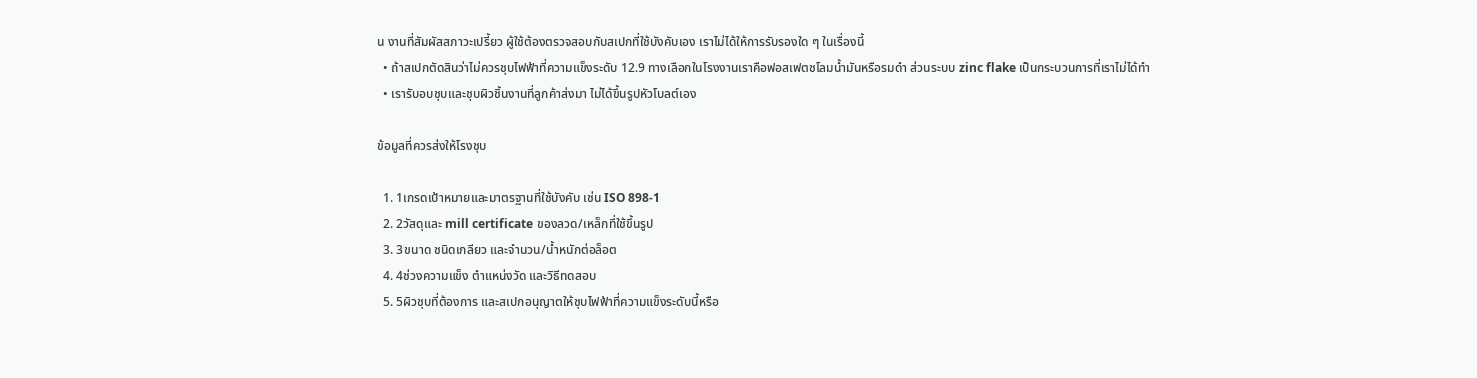น งานที่สัมผัสสภาวะเปรี้ยว ผู้ใช้ต้องตรวจสอบกับสเปกที่ใช้บังคับเอง เราไม่ได้ให้การรับรองใด ๆ ในเรื่องนี้
  • ถ้าสเปกตัดสินว่าไม่ควรชุบไฟฟ้าที่ความแข็งระดับ 12.9 ทางเลือกในโรงงานเราคือฟอสเฟตชโลมน้ำมันหรือรมดำ ส่วนระบบ zinc flake เป็นกระบวนการที่เราไม่ได้ทำ
  • เรารับอบชุบและชุบผิวชิ้นงานที่ลูกค้าส่งมา ไม่ได้ขึ้นรูปหัวโบลต์เอง

ข้อมูลที่ควรส่งให้โรงชุบ

  1. 1เกรดเป้าหมายและมาตรฐานที่ใช้บังคับ เช่น ISO 898-1
  2. 2วัสดุและ mill certificate ของลวด/เหล็กที่ใช้ขึ้นรูป
  3. 3ขนาด ชนิดเกลียว และจำนวน/น้ำหนักต่อล็อต
  4. 4ช่วงความแข็ง ตำแหน่งวัด และวิธีทดสอบ
  5. 5ผิวชุบที่ต้องการ และสเปกอนุญาตให้ชุบไฟฟ้าที่ความแข็งระดับนี้หรือ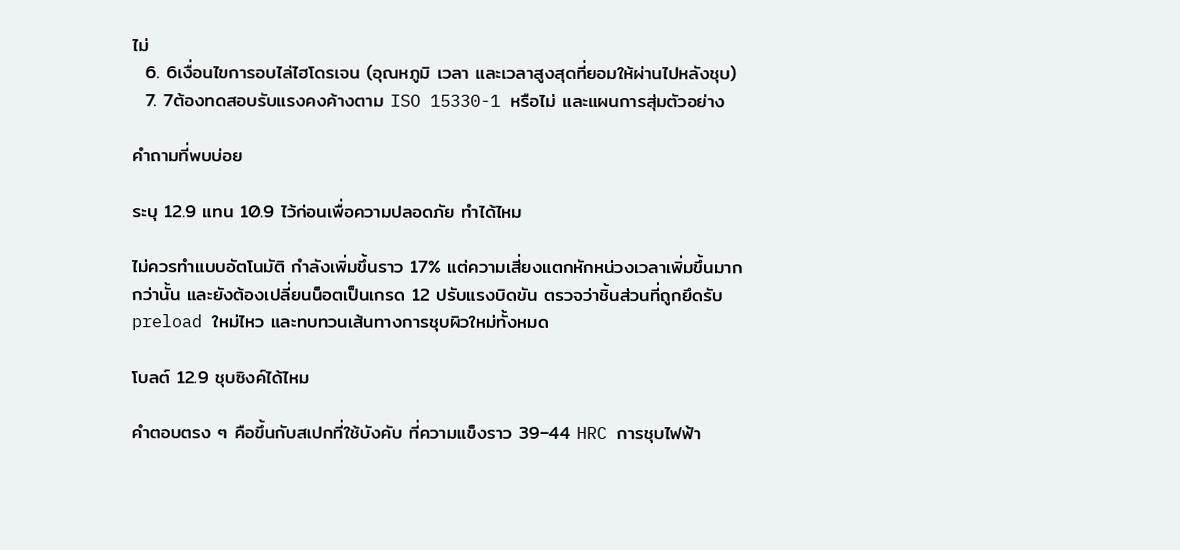ไม่
  6. 6เงื่อนไขการอบไล่ไฮโดรเจน (อุณหภูมิ เวลา และเวลาสูงสุดที่ยอมให้ผ่านไปหลังชุบ)
  7. 7ต้องทดสอบรับแรงคงค้างตาม ISO 15330-1 หรือไม่ และแผนการสุ่มตัวอย่าง

คำถามที่พบบ่อย

ระบุ 12.9 แทน 10.9 ไว้ก่อนเพื่อความปลอดภัย ทำได้ไหม

ไม่ควรทำแบบอัตโนมัติ กำลังเพิ่มขึ้นราว 17% แต่ความเสี่ยงแตกหักหน่วงเวลาเพิ่มขึ้นมากกว่านั้น และยังต้องเปลี่ยนน็อตเป็นเกรด 12 ปรับแรงบิดขัน ตรวจว่าชิ้นส่วนที่ถูกยึดรับ preload ใหม่ไหว และทบทวนเส้นทางการชุบผิวใหม่ทั้งหมด

โบลต์ 12.9 ชุบซิงค์ได้ไหม

คำตอบตรง ๆ คือขึ้นกับสเปกที่ใช้บังคับ ที่ความแข็งราว 39–44 HRC การชุบไฟฟ้า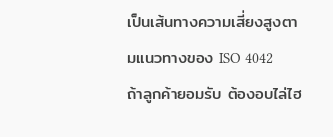เป็นเส้นทางความเสี่ยงสูงตามแนวทางของ ISO 4042 ถ้าลูกค้ายอมรับ ต้องอบไล่ไฮ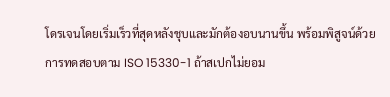โดรเจนโดยเริ่มเร็วที่สุดหลังชุบและมักต้องอบนานขึ้น พร้อมพิสูจน์ด้วยการทดสอบตาม ISO 15330-1 ถ้าสเปกไม่ยอม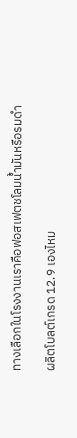ทางเลือกในโรงงานเราคือฟอสเฟตชโลมน้ำมันหรือรมดำ

ผลิตโบลต์เกรด 12.9 เองไหม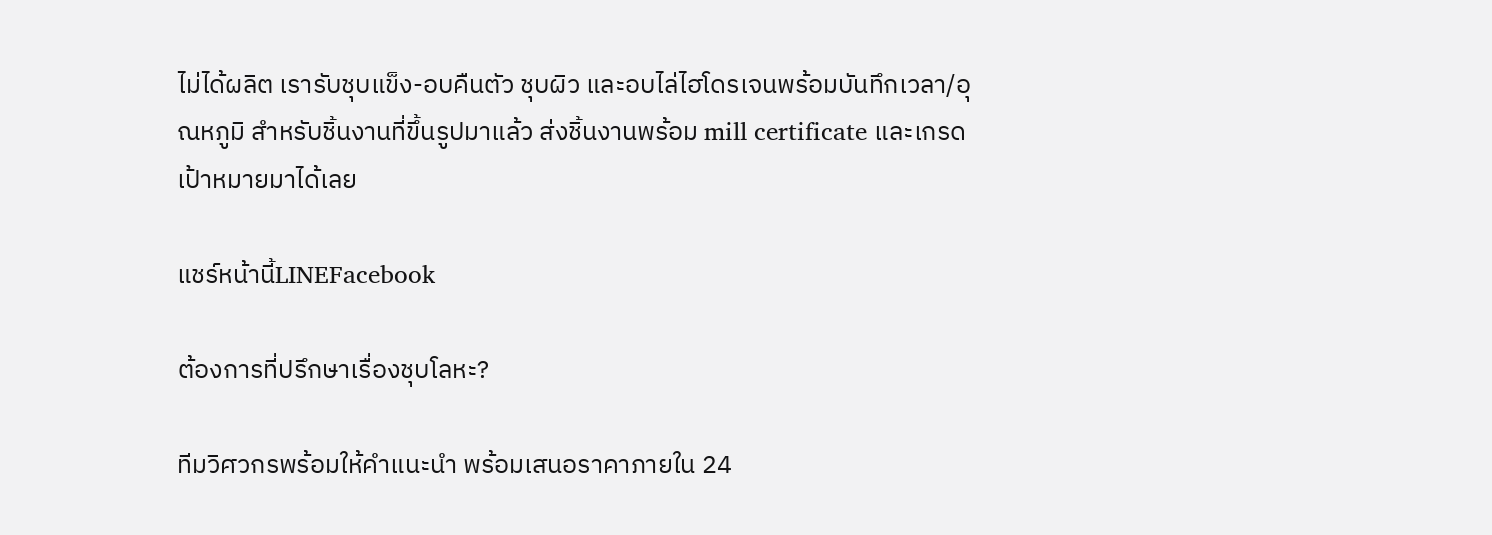ไม่ได้ผลิต เรารับชุบแข็ง-อบคืนตัว ชุบผิว และอบไล่ไฮโดรเจนพร้อมบันทึกเวลา/อุณหภูมิ สำหรับชิ้นงานที่ขึ้นรูปมาแล้ว ส่งชิ้นงานพร้อม mill certificate และเกรดเป้าหมายมาได้เลย

แชร์หน้านี้LINEFacebook

ต้องการที่ปรึกษาเรื่องชุบโลหะ?

ทีมวิศวกรพร้อมให้คำแนะนำ พร้อมเสนอราคาภายใน 24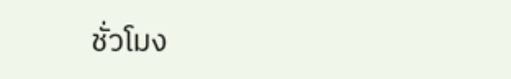ชั่วโมง